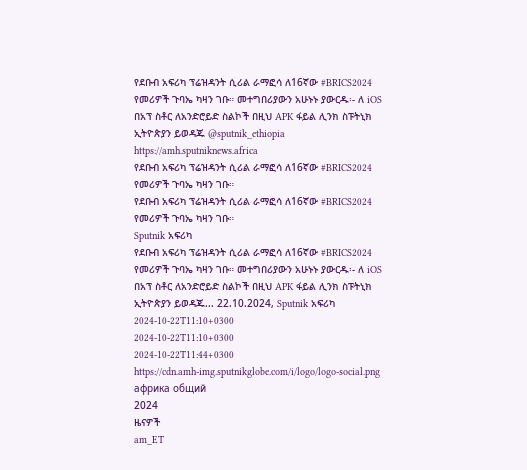የደቡብ አፍሪካ ፕሬዝዳንት ሲሪል ራማፎሳ ለ16ኛው #BRICS2024 የመሪዎች ጉባኤ ካዛን ገቡ። መተግበሪያውን አሁኑኑ ያውርዱ፡- ለ iOS በአፕ ስቶር ለአንድሮይድ ስልኮች በዚህ APK ፋይል ሊንክ ስፑትኒክ ኢትዮጵያን ይወዳጁ @sputnik_ethiopia
https://amh.sputniknews.africa
የደቡብ አፍሪካ ፕሬዝዳንት ሲሪል ራማፎሳ ለ16ኛው #BRICS2024 የመሪዎች ጉባኤ ካዛን ገቡ።
የደቡብ አፍሪካ ፕሬዝዳንት ሲሪል ራማፎሳ ለ16ኛው #BRICS2024 የመሪዎች ጉባኤ ካዛን ገቡ።
Sputnik አፍሪካ
የደቡብ አፍሪካ ፕሬዝዳንት ሲሪል ራማፎሳ ለ16ኛው #BRICS2024 የመሪዎች ጉባኤ ካዛን ገቡ። መተግበሪያውን አሁኑኑ ያውርዱ፡- ለ iOS በአፕ ስቶር ለአንድሮይድ ስልኮች በዚህ APK ፋይል ሊንክ ስፑትኒክ ኢትዮጵያን ይወዳጁ... 22.10.2024, Sputnik አፍሪካ
2024-10-22T11:10+0300
2024-10-22T11:10+0300
2024-10-22T11:44+0300
https://cdn.amh-img.sputnikglobe.com/i/logo/logo-social.png
африка общий
2024
ዜናዎች
am_ET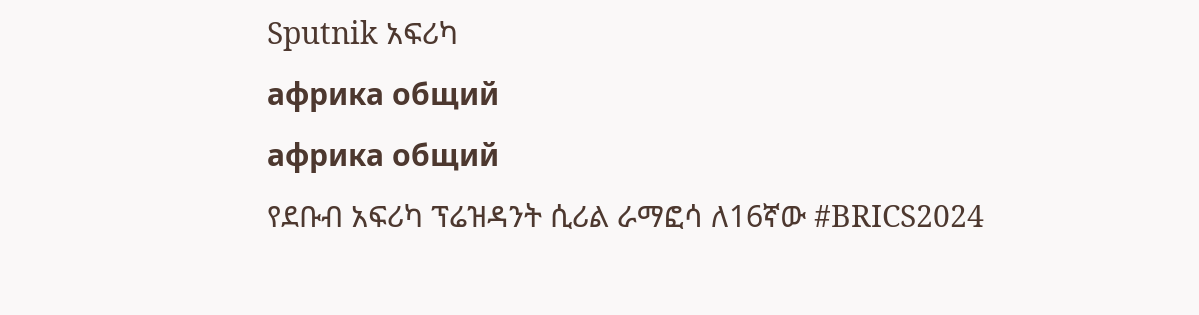Sputnik አፍሪካ
африка общий
африка общий
የደቡብ አፍሪካ ፕሬዝዳንት ሲሪል ራማፎሳ ለ16ኛው #BRICS2024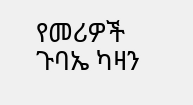የመሪዎች ጉባኤ ካዛን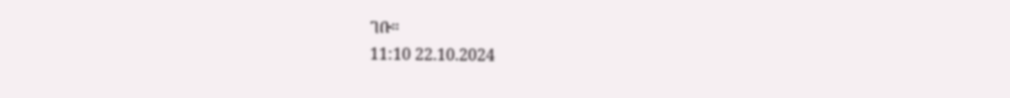ገቡ።
11:10 22.10.2024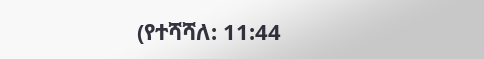(የተሻሻለ: 11:44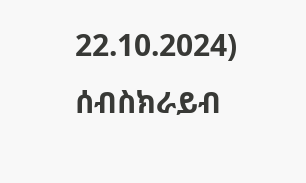22.10.2024)
ሰብስክራይብ